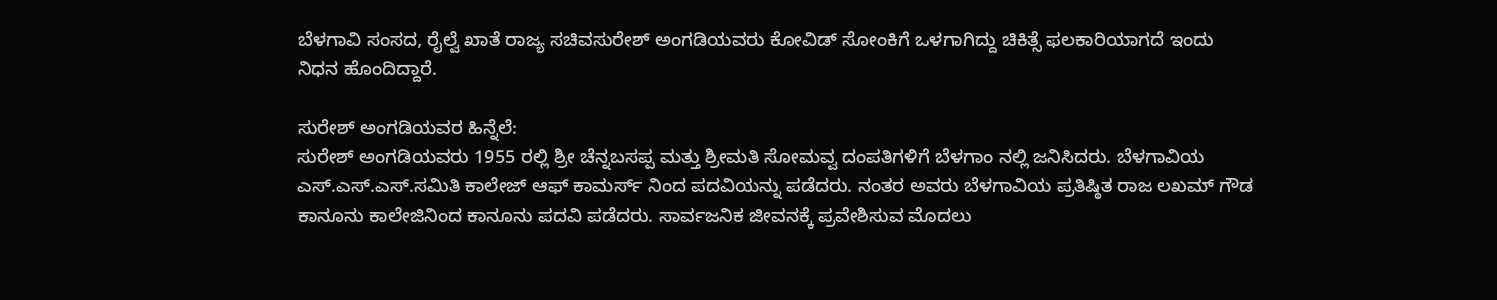ಬೆಳಗಾವಿ ಸಂಸದ, ರೈಲ್ವೆ ಖಾತೆ ರಾಜ್ಯ ಸಚಿವಸುರೇಶ್ ಅಂಗಡಿಯವರು ಕೋವಿಡ್ ಸೋಂಕಿಗೆ ಒಳಗಾಗಿದ್ದು ಚಿಕಿತ್ಸೆ ಫಲಕಾರಿಯಾಗದೆ ಇಂದು ನಿಧನ ಹೊಂದಿದ್ದಾರೆ.

ಸುರೇಶ್ ಅಂಗಡಿಯವರ ಹಿನ್ನೆಲೆ:
ಸುರೇಶ್ ಅಂಗಡಿಯವರು 1955 ರಲ್ಲಿ ಶ್ರೀ ಚೆನ್ನಬಸಪ್ಪ ಮತ್ತು ಶ್ರೀಮತಿ ಸೋಮವ್ವ ದಂಪತಿಗಳಿಗೆ ಬೆಳಗಾಂ ನಲ್ಲಿ ಜನಿಸಿದರು. ಬೆಳಗಾವಿಯ ಎಸ್.ಎಸ್.ಎಸ್.ಸಮಿತಿ ಕಾಲೇಜ್ ಆಫ್ ಕಾಮರ್ಸ್ ನಿಂದ ಪದವಿಯನ್ನು ಪಡೆದರು. ನಂತರ ಅವರು ಬೆಳಗಾವಿಯ ಪ್ರತಿಷ್ಠಿತ ರಾಜ ಲಖಮ್ ಗೌಡ ಕಾನೂನು ಕಾಲೇಜಿನಿಂದ ಕಾನೂನು ಪದವಿ ಪಡೆದರು. ಸಾರ್ವಜನಿಕ ಜೀವನಕ್ಕೆ ಪ್ರವೇಶಿಸುವ ಮೊದಲು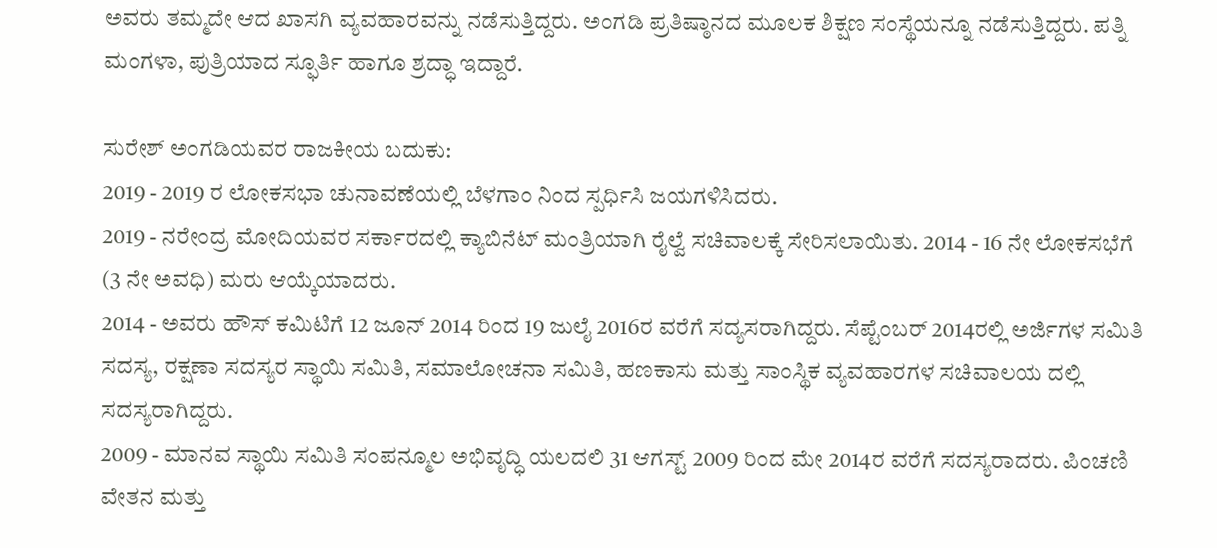ಅವರು ತಮ್ಮದೇ ಆದ ಖಾಸಗಿ ವ್ಯವಹಾರವನ್ನು ನಡೆಸುತ್ತಿದ್ದರು. ಅಂಗಡಿ ಪ್ರತಿಷ್ಠಾನದ ಮೂಲಕ ಶಿಕ್ಷಣ ಸಂಸ್ಥೆಯನ್ನೂ ನಡೆಸುತ್ತಿದ್ದರು. ಪತ್ನಿ ಮಂಗಳಾ, ಪುತ್ರಿಯಾದ ಸ್ಫೂರ್ತಿ ಹಾಗೂ ಶ್ರದ್ಧಾ ಇದ್ದಾರೆ.

ಸುರೇಶ್ ಅಂಗಡಿಯವರ ರಾಜಕೀಯ ಬದುಕು:
2019 - 2019 ರ ಲೋಕಸಭಾ ಚುನಾವಣೆಯಲ್ಲಿ ಬೆಳಗಾಂ ನಿಂದ ಸ್ಪರ್ಧಿಸಿ ಜಯಗಳಿಸಿದರು.
2019 - ನರೇಂದ್ರ ಮೋದಿಯವರ ಸರ್ಕಾರದಲ್ಲಿ ಕ್ಯಾಬಿನೆಟ್ ಮಂತ್ರಿಯಾಗಿ ರೈಲ್ವೆ ಸಚಿವಾಲಕ್ಕೆ ಸೇರಿಸಲಾಯಿತು. 2014 - 16 ನೇ ಲೋಕಸಭೆಗೆ (3 ನೇ ಅವಧಿ) ಮರು ಆಯ್ಕೆಯಾದರು.
2014 - ಅವರು ಹೌಸ್ ಕಮಿಟಿಗೆ 12 ಜೂನ್ 2014 ರಿಂದ 19 ಜುಲೈ 2016ರ ವರೆಗೆ ಸದ್ಯಸರಾಗಿದ್ದರು. ಸೆಪ್ಟೆಂಬರ್ 2014ರಲ್ಲಿ ಅರ್ಜಿಗಳ ಸಮಿತಿ ಸದಸ್ಯ, ರಕ್ಷಣಾ ಸದಸ್ಯರ ಸ್ಥಾಯಿ ಸಮಿತಿ, ಸಮಾಲೋಚನಾ ಸಮಿತಿ, ಹಣಕಾಸು ಮತ್ತು ಸಾಂಸ್ಥಿಕ ವ್ಯವಹಾರಗಳ ಸಚಿವಾಲಯ ದಲ್ಲಿ ಸದಸ್ಯರಾಗಿದ್ದರು.
2009 - ಮಾನವ ಸ್ಥಾಯಿ ಸಮಿತಿ ಸಂಪನ್ಮೂಲ ಅಭಿವೃದ್ಧಿ ಯಲದಲಿ 31 ಆಗಸ್ಟ್ 2009 ರಿಂದ ಮೇ 2014ರ ವರೆಗೆ ಸದಸ್ಯರಾದರು. ಪಿಂಚಣಿ ವೇತನ ಮತ್ತು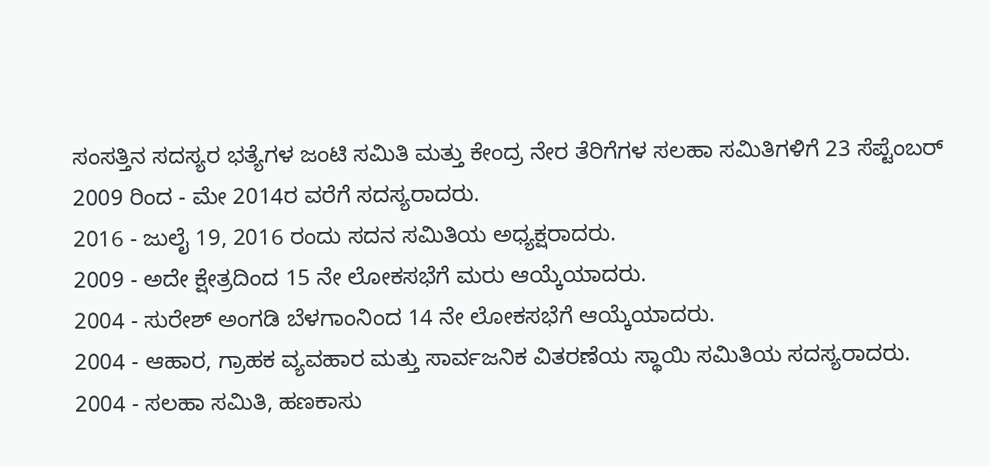ಸಂಸತ್ತಿನ ಸದಸ್ಯರ ಭತ್ಯೆಗಳ ಜಂಟಿ ಸಮಿತಿ ಮತ್ತು ಕೇಂದ್ರ ನೇರ ತೆರಿಗೆಗಳ ಸಲಹಾ ಸಮಿತಿಗಳಿಗೆ 23 ಸೆಪ್ಟೆಂಬರ್ 2009 ರಿಂದ - ಮೇ 2014ರ ವರೆಗೆ ಸದಸ್ಯರಾದರು.
2016 - ಜುಲೈ 19, 2016 ರಂದು ಸದನ ಸಮಿತಿಯ ಅಧ್ಯಕ್ಷರಾದರು.
2009 - ಅದೇ ಕ್ಷೇತ್ರದಿಂದ 15 ನೇ ಲೋಕಸಭೆಗೆ ಮರು ಆಯ್ಕೆಯಾದರು.
2004 - ಸುರೇಶ್ ಅಂಗಡಿ ಬೆಳಗಾಂನಿಂದ 14 ನೇ ಲೋಕಸಭೆಗೆ ಆಯ್ಕೆಯಾದರು.
2004 - ಆಹಾರ, ಗ್ರಾಹಕ ವ್ಯವಹಾರ ಮತ್ತು ಸಾರ್ವಜನಿಕ ವಿತರಣೆಯ ಸ್ಥಾಯಿ ಸಮಿತಿಯ ಸದಸ್ಯರಾದರು.
2004 - ಸಲಹಾ ಸಮಿತಿ, ಹಣಕಾಸು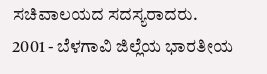ಸಚಿವಾಲಯದ ಸದಸ್ಯರಾದರು.
2001 - ಬೆಳಗಾವಿ ಜಿಲ್ಲೆಯ ಭಾರತೀಯ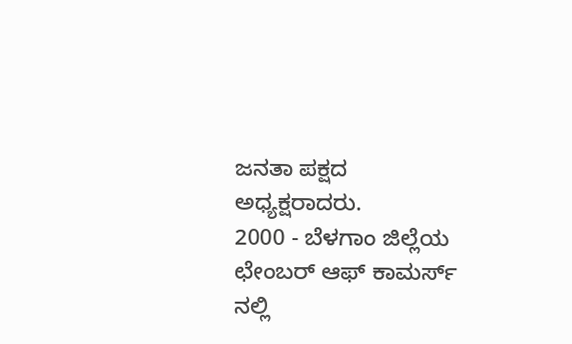ಜನತಾ ಪಕ್ಷದ ಅಧ್ಯಕ್ಷರಾದರು.
2000 - ಬೆಳಗಾಂ ಜಿಲ್ಲೆಯ ಛೇಂಬರ್ ಆಫ್ ಕಾಮರ್ಸ್ ನಲ್ಲಿ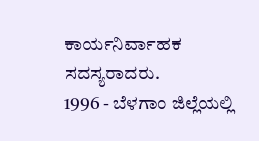ಕಾರ್ಯನಿರ್ವಾಹಕ ಸದಸ್ಯರಾದರು.
1996 - ಬೆಳಗಾಂ ಜಿಲ್ಲೆಯಲ್ಲಿ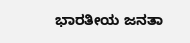ಭಾರತೀಯ ಜನತಾ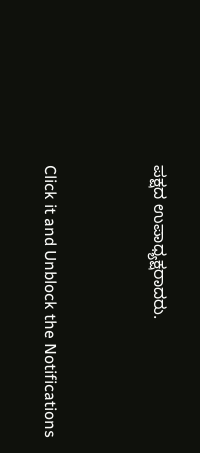ಪಕ್ಷದ ಉಪಾಧ್ಯಕ್ಷರಾದರು.


Click it and Unblock the Notifications